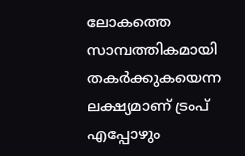ലോകത്തെ സാമ്പത്തികമായി തകർക്കുകയെന്ന ലക്ഷ്യമാണ് ട്രംപ് എപ്പോഴും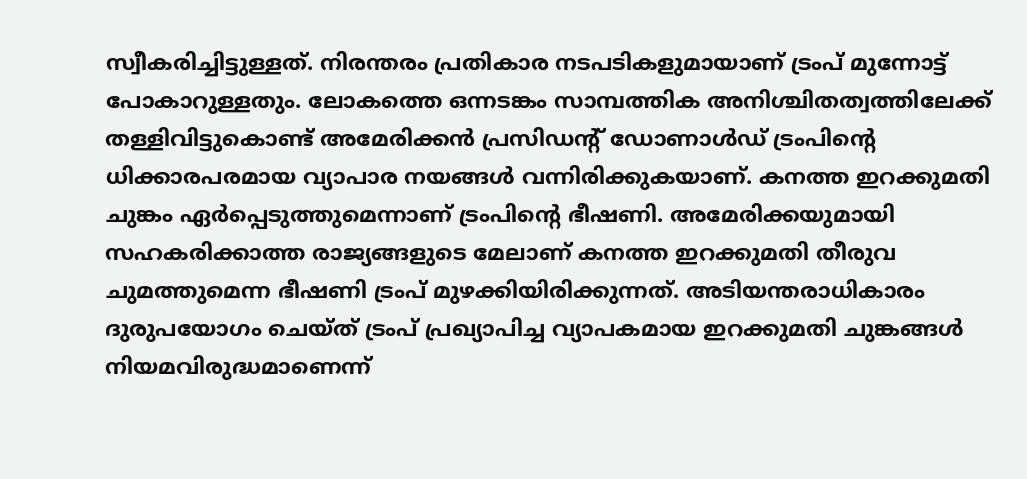സ്വീകരിച്ചിട്ടുള്ളത്. നിരന്തരം പ്രതികാര നടപടികളുമായാണ് ട്രംപ് മുന്നോട്ട് പോകാറുള്ളതും. ലോകത്തെ ഒന്നടങ്കം സാമ്പത്തിക അനിശ്ചിതത്വത്തിലേക്ക് തള്ളിവിട്ടുകൊണ്ട് അമേരിക്കൻ പ്രസിഡന്റ് ഡോണാൾഡ് ട്രംപിന്റെ ധിക്കാരപരമായ വ്യാപാര നയങ്ങൾ വന്നിരിക്കുകയാണ്. കനത്ത ഇറക്കുമതി ചുങ്കം ഏർപ്പെടുത്തുമെന്നാണ് ട്രംപിൻ്റെ ഭീഷണി. അമേരിക്കയുമായി സഹകരിക്കാത്ത രാജ്യങ്ങളുടെ മേലാണ് കനത്ത ഇറക്കുമതി തീരുവ ചുമത്തുമെന്ന ഭീഷണി ട്രംപ് മുഴക്കിയിരിക്കുന്നത്. അടിയന്തരാധികാരം ദുരുപയോഗം ചെയ്ത് ട്രംപ് പ്രഖ്യാപിച്ച വ്യാപകമായ ഇറക്കുമതി ചുങ്കങ്ങൾ നിയമവിരുദ്ധമാണെന്ന്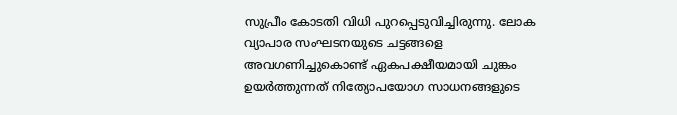സുപ്രീം കോടതി വിധി പുറപ്പെടുവിച്ചിരുന്നു. ലോക വ്യാപാര സംഘടനയുടെ ചട്ടങ്ങളെ അവഗണിച്ചുകൊണ്ട് ഏകപക്ഷീയമായി ചുങ്കം ഉയർത്തുന്നത് നിത്യോപയോഗ സാധനങ്ങളുടെ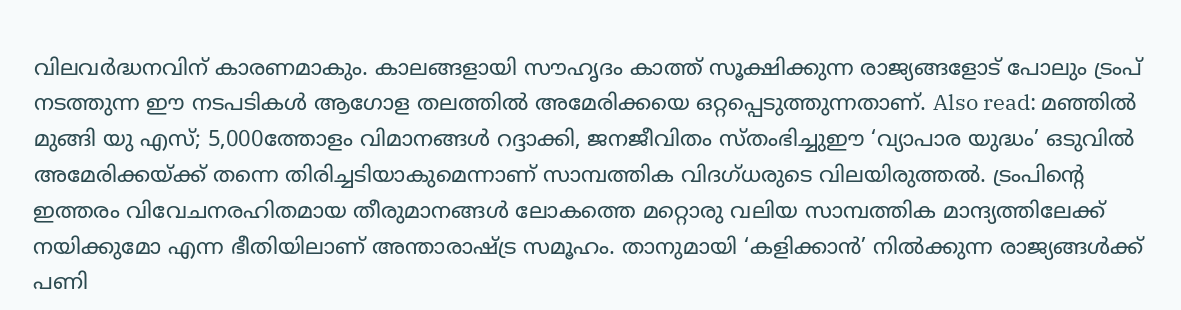വിലവർദ്ധനവിന് കാരണമാകും. കാലങ്ങളായി സൗഹൃദം കാത്ത് സൂക്ഷിക്കുന്ന രാജ്യങ്ങളോട് പോലും ട്രംപ് നടത്തുന്ന ഈ നടപടികൾ ആഗോള തലത്തിൽ അമേരിക്കയെ ഒറ്റപ്പെടുത്തുന്നതാണ്. Also read: മഞ്ഞിൽ മുങ്ങി യു എസ്; 5,000ത്തോളം വിമാനങ്ങള്‍ റദ്ദാക്കി, ജനജീവിതം സ്തംഭിച്ചുഈ ‘വ്യാപാര യുദ്ധം’ ഒടുവിൽ അമേരിക്കയ്ക്ക് തന്നെ തിരിച്ചടിയാകുമെന്നാണ് സാമ്പത്തിക വിദഗ്ധരുടെ വിലയിരുത്തൽ. ട്രംപിന്റെ ഇത്തരം വിവേചനരഹിതമായ തീരുമാനങ്ങൾ ലോകത്തെ മറ്റൊരു വലിയ സാമ്പത്തിക മാന്ദ്യത്തിലേക്ക് നയിക്കുമോ എന്ന ഭീതിയിലാണ് അന്താരാഷ്ട്ര സമൂഹം. താനുമായി ‘കളിക്കാൻ’ നിൽക്കുന്ന രാജ്യങ്ങൾക്ക് പണി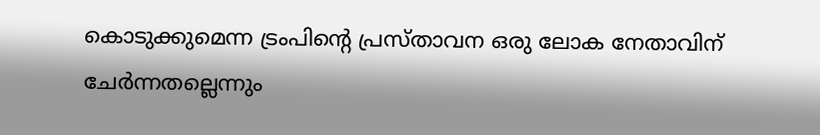കൊടുക്കുമെന്ന ട്രംപിന്റെ പ്രസ്താവന ഒരു ലോക നേതാവിന് ചേർന്നതല്ലെന്നും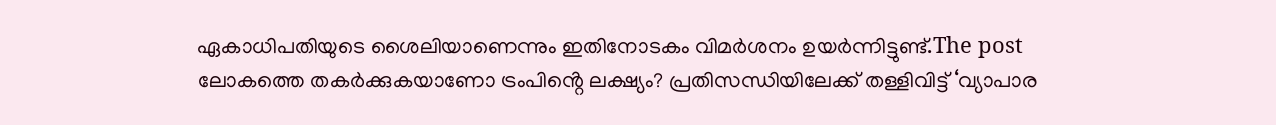ഏകാധിപതിയുടെ ശൈലിയാണെന്നും ഇതിനോടകം വിമർശനം ഉയർന്നിട്ടുണ്ട്.The post ലോകത്തെ തകർക്കുകയാണോ ട്രംപിൻ്റെ ലക്ഷ്യം? പ്രതിസന്ധിയിലേക്ക് തള്ളിവിട്ട് ‘വ്യാപാര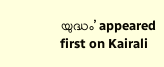യുദ്ധം’ appeared first on Kairali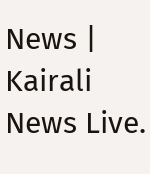News | Kairali News Live.